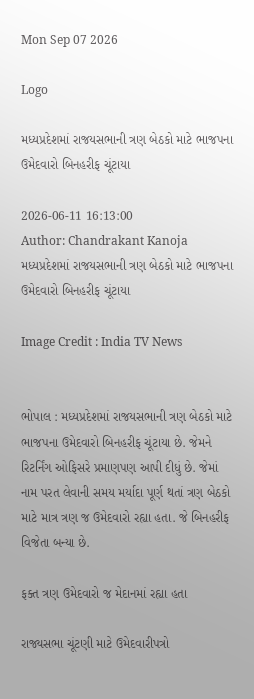Mon Sep 07 2026

Logo

મધ્યપ્રદેશમાં રાજયસભાની ત્રણ બેઠકો માટે ભાજપના ઉમેદવારો બિનહરીફ ચૂંટાયા

2026-06-11 16:13:00
Author: Chandrakant Kanoja
મધ્યપ્રદેશમાં રાજયસભાની ત્રણ બેઠકો માટે ભાજપના ઉમેદવારો બિનહરીફ ચૂંટાયા

Image Credit : India TV News


ભોપાલ : મધ્યપ્રદેશમાં રાજયસભાની ત્રણ બેઠકો માટે ભાજપના ઉમેદવારો બિનહરીફ ચૂંટાયા છે. જેમને રિટર્નિંગ ઓફિસરે પ્રમાણપણ આપી દીધું છે. જેમાં નામ પરત લેવાની સમય મર્યાદા પૂર્ણ થતાં ત્રણ બેઠકો માટે માત્ર ત્રણ જ ઉમેદવારો રહ્યા હતા. જે બિનહરીફ વિજેતા બન્યા છે.

ફક્ત ત્રણ ઉમેદવારો જ મેદાનમાં રહ્યા હતા

રાજ્યસભા ચૂંટણી માટે ઉમેદવારીપત્રો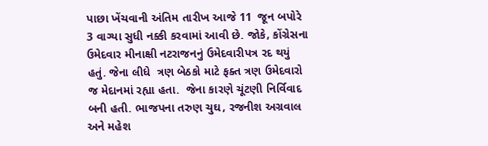પાછા ખેંચવાની અંતિમ તારીખ આજે 11  જૂન બપોરે 3 વાગ્યા સુધી નક્કી કરવામાં આવી છે. જોકે, કોંગ્રેસના ઉમેદવાર મીનાક્ષી નટરાજનનું ઉમેદવારીપત્ર રદ થયું હતું. જેના લીધે  ત્રણ બેઠકો માટે ફક્ત ત્રણ ઉમેદવારો જ મેદાનમાં રહ્યા હતા.  જેના કારણે ચૂંટણી નિર્વિવાદ બની હતી. ભાજપના તરુણ ચુઘ, રજનીશ અગ્રવાલ અને મહેશ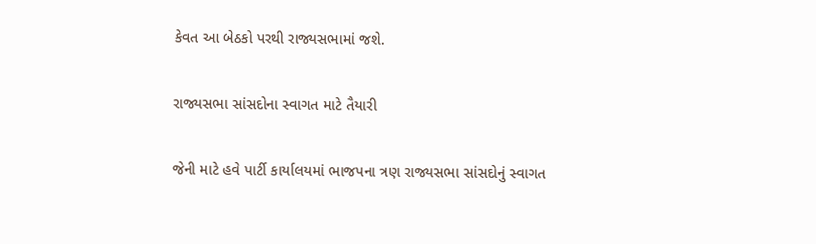કેવત આ બેઠકો પરથી રાજ્યસભામાં જશે.

રાજ્યસભા સાંસદોના સ્વાગત માટે તૈયારી

જેની માટે હવે પાર્ટી કાર્યાલયમાં ભાજપના ત્રણ રાજ્યસભા સાંસદોનું સ્વાગત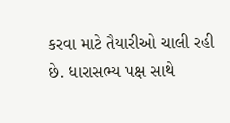કરવા માટે તૈયારીઓ ચાલી રહી છે. ધારાસભ્ય પક્ષ સાથે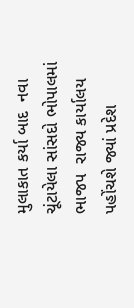મુલાકાત કર્યા બાદ  નવા ચૂંટાયેલા સાંસદો ભોપાલમાં ભાજપ  રાજ્ય કાર્યાલય પહોંચશે જ્યાં પ્રદેશ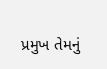પ્રમુખ તેમનું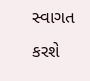સ્વાગત કરશે